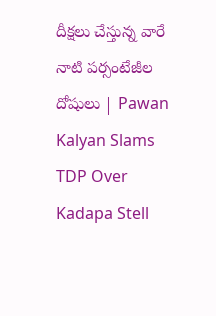దీక్షలు చేస్తున్న వారే నాటి పర్సంటేజీల దోషులు | Pawan Kalyan Slams TDP Over Kadapa Stell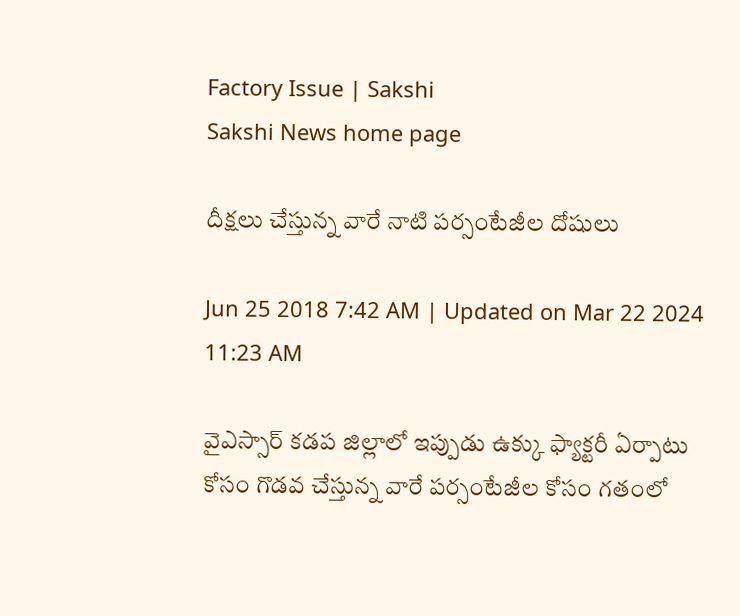Factory Issue | Sakshi
Sakshi News home page

దీక్షలు చేస్తున్న వారే నాటి పర్సంటేజీల దోషులు

Jun 25 2018 7:42 AM | Updated on Mar 22 2024 11:23 AM

వైఎస్సార్‌ కడప జిల్లాలో ఇప్పుడు ఉక్కు ఫ్యాక్టరీ ఏర్పాటు కోసం గొడవ చేస్తున్న వారే పర్సంటేజీల కోసం గతంలో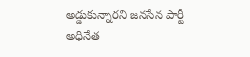అడ్డుకున్నారని జనసేన పార్టీ అధినేత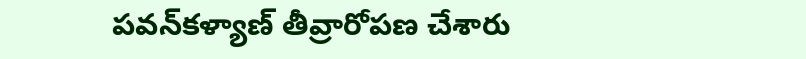పవన్‌కళ్యాణ్‌ తీవ్రారోపణ చేశారు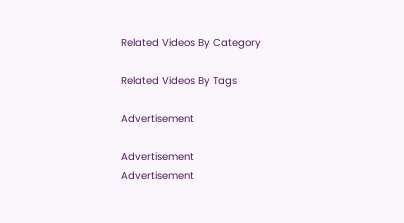Related Videos By Category

Related Videos By Tags

Advertisement

Advertisement
Advertisement